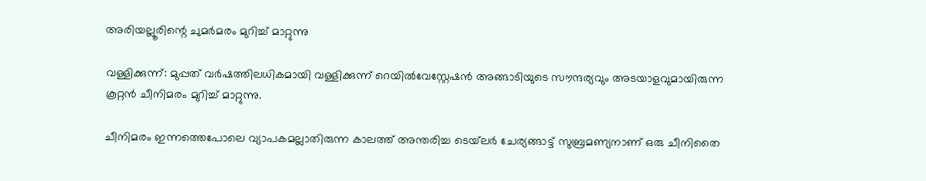അരിയല്ലൂരിന്റെ ചുമര്‍മരം മുറിച്ച് മാറ്റുന്നു

വള്ളിക്കുന്ന്: മുപ്പത് വര്‍ഷത്തിലധികമായി വള്ളിക്കുന്ന് റെയില്‍വേസ്റ്റേഷന്‍ അങ്ങാടിയുടെ സൗന്ദര്യവും അടയാളവുമായിരുന്ന കൂറ്റന്‍ ചീനിമരം മുറിച്ച് മാറ്റുന്നു.

ചീനിമരം ഇന്നത്തെപോലെ വ്യാപകമല്ലാതിരുന്ന കാലത്ത് അന്തരിച്ച ടെയ്‌ലര്‍ ചേര്യങ്ങാട്ട് സുബ്രമണ്യനാണ് ഒരു ചീനിതൈ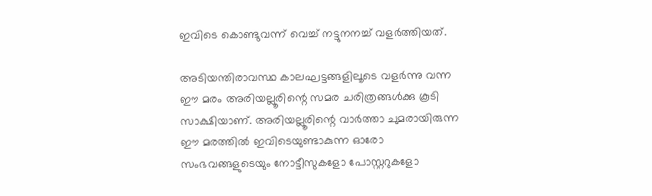ഇവിടെ കൊണ്ടുവന്ന് വെച്ച് നട്ടുനനച്ച് വളര്‍ത്തിയത്.

അടിയന്തിരാവസ്ഥ കാലഘട്ടങ്ങളിലൂടെ വളര്‍ന്നു വന്ന ഈ മരം അരിയല്ലൂരിന്റെ സമര ചരിത്രങ്ങള്‍ക്കു കൂടി സാക്ഷിയാണ്. അരിയല്ലൂരിന്റെ വാര്‍ത്താ ചുമരായിരുന്ന ഈ മരത്തില്‍ ഇവിടെയുണ്ടാകുന്ന ഓരോ സംഭവങ്ങളുടെയും നോട്ടീസുകളോ പോസ്റ്ററുകളോ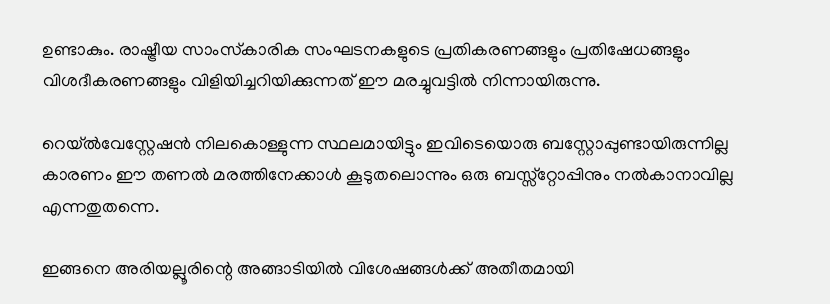ഉണ്ടാകും. രാഷ്ട്രീയ സാംസ്‌കാരിക സംഘടനകളുടെ പ്രതികരണങ്ങളും പ്രതിഷേധങ്ങളും വിശദീകരണങ്ങളും വിളിയിച്ചറിയിക്കുന്നത് ഈ മരച്ചുവട്ടില്‍ നിന്നായിരുന്നു.

റെയ്ല്‍വേസ്റ്റേഷന്‍ നിലകൊള്ളുന്ന സ്ഥലമായിട്ടും ഇവിടെയൊരു ബസ്റ്റോപ്പുണ്ടായിരുന്നില്ല കാരണം ഈ തണല്‍ മരത്തിനേക്കാള്‍ കൂടുതലൊന്നും ഒരു ബസ്സ്‌റ്റോപ്പിനും നല്‍കാനാവില്ല എന്നതുതന്നെ.

ഇങ്ങനെ അരിയല്ലൂരിന്റെ അങ്ങാടിയില്‍ വിശേഷങ്ങള്‍ക്ക് അതീതമായി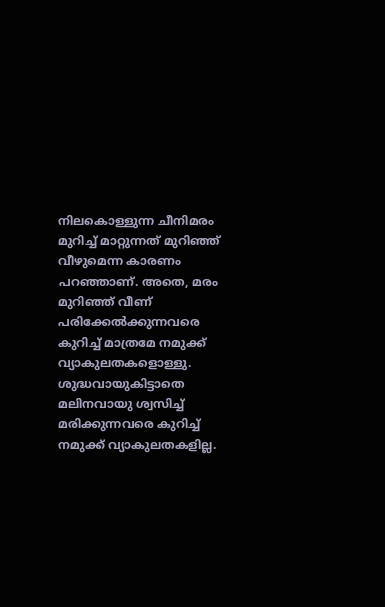നിലകൊള്ളുന്ന ചീനിമരം മുറിച്ച് മാറ്റുന്നത് മുറിഞ്ഞ് വീഴുമെന്ന കാരണം പറഞ്ഞാണ്. അതെ, മരം മുറിഞ്ഞ് വീണ് പരിക്കേല്‍ക്കുന്നവരെ കുറിച്ച് മാത്രമേ നമുക്ക് വ്യാകുലതകളൊള്ളു. ശുദ്ധവായുകിട്ടാതെ മലിനവായു ശ്വസിച്ച് മരിക്കുന്നവരെ കുറിച്ച് നമുക്ക് വ്യാകുലതകളില്ല.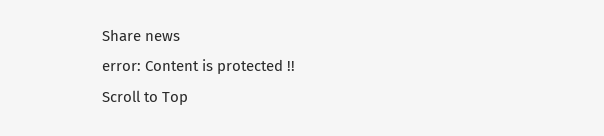Share news
error: Content is protected !!
Scroll to Top